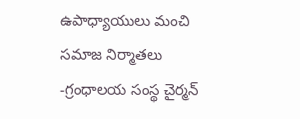ఉపాధ్యాయులు మంచి సమాజ నిర్మాతలు -గ్రంధాలయ సంస్థ చైర్మన్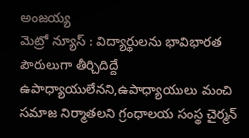అంజయ్య
మెట్రో న్యూస్ : విద్యార్థులను భావిభారత పౌరులుగా తీర్చిదిద్దే ఉపాధ్యాయులేనని,ఉపాధ్యాయులు మంచి సమాజ నిర్మాతలని గ్రంధాలయ సంస్థ చైర్మన్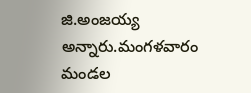జి.అంజయ్య అన్నారు.మంగళవారం మండల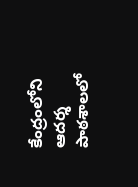కేంద్రంలోని ఆదర్శ పాఠశాలలో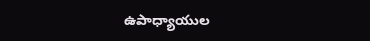ఉపాధ్యాయుల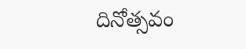దినోత్సవం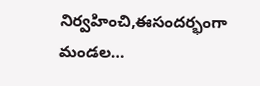నిర్వహించి,ఈసందర్భంగా మండల…